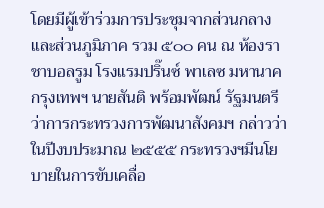โดยมีผู้เข้าร่วมการประชุมจากส่วนกลางและส่วนภูมิภาค รวม ๕๐๐ คน ณ ห้องราชาบอลรูม โรงแรมปริ๊นซ์ พาเลซ มหานาค กรุงเทพฯ นายสันติ พร้อมพัฒน์ รัฐมนตรีว่าการกระทรวงการพัฒนาสังคมฯ กล่าวว่า ในปีงบประมาณ ๒๕๕๕ กระทรวงฯมีนโยบายในการขับเคลื่อ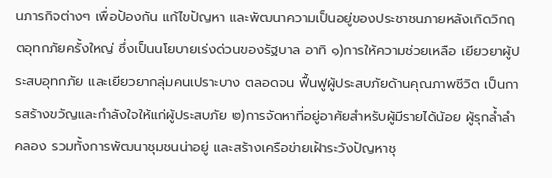นภารกิจต่างๆ เพื่อป้องกัน แก้ไขปัญหา และพัฒนาความเป็นอยู่ของประชาชนภายหลังเกิดวิกฤตอุทกภัยครั้งใหญ่ ซึ่งเป็นนโยบายเร่งด่วนของรัฐบาล อาทิ ๑)การให้ความช่วยเหลือ เยียวยาผู้ประสบอุทกภัย และเยียวยากลุ่มคนเปราะบาง ตลอดจน ฟื้นฟูผู้ประสบภัยด้านคุณภาพชีวิต เป็นการสร้างขวัญและกำลังใจให้แก่ผู้ประสบภัย ๒)การจัดหาที่อยู่อาศัยสำหรับผู้มีรายได้น้อย ผู้รุกล้ำลำคลอง รวมทั้งการพัฒนาชุมชนน่าอยู่ และสร้างเครือข่ายเฝ้าระวังปัญหาชุ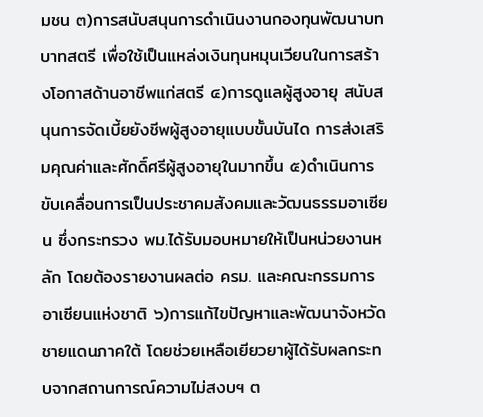มชน ๓)การสนับสนุนการดำเนินงานกองทุนพัฒนาบทบาทสตรี เพื่อใช้เป็นแหล่งเงินทุนหมุนเวียนในการสร้างโอกาสด้านอาชีพแก่สตรี ๔)การดูแลผู้สูงอายุ สนับสนุนการจัดเบี้ยยังชีพผู้สูงอายุแบบขั้นบันได การส่งเสริมคุณค่าและศักดิ์ศรีผู้สูงอายุในมากขึ้น ๕)ดำเนินการขับเคลื่อนการเป็นประชาคมสังคมและวัฒนธรรมอาเซียน ซึ่งกระทรวง พม.ได้รับมอบหมายให้เป็นหน่วยงานหลัก โดยต้องรายงานผลต่อ ครม. และคณะกรรมการอาเซียนแห่งชาติ ๖)การแก้ไขปัญหาและพัฒนาจังหวัดชายแดนภาคใต้ โดยช่วยเหลือเยียวยาผู้ได้รับผลกระทบจากสถานการณ์ความไม่สงบฯ ต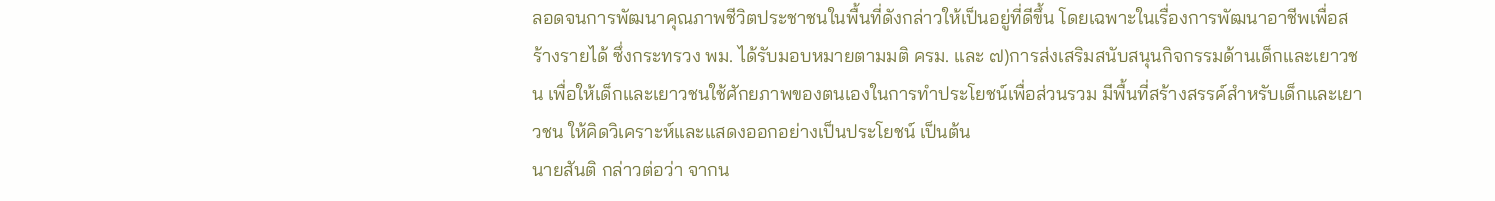ลอดจนการพัฒนาคุณภาพชีวิตประชาชนในพื้นที่ดังกล่าวให้เป็นอยู่ที่ดีขึ้น โดยเฉพาะในเรื่องการพัฒนาอาชีพเพื่อสร้างรายได้ ซึ่งกระทรวง พม. ได้รับมอบหมายตามมติ ครม. และ ๗)การส่งเสริมสนับสนุนกิจกรรมด้านเด็กและเยาวชน เพื่อให้เด็กและเยาวชนใช้ศักยภาพของตนเองในการทำประโยชน์เพื่อส่วนรวม มีพื้นที่สร้างสรรค์สำหรับเด็กและเยาวชน ให้คิดวิเคราะห์และแสดงออกอย่างเป็นประโยชน์ เป็นต้น
นายสันติ กล่าวต่อว่า จากน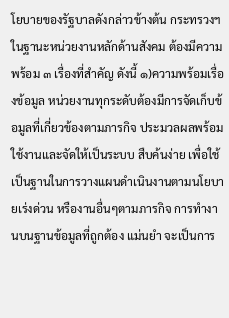โยบายของรัฐบาลดังกล่าวข้างต้น กระทรวงฯในฐานะหน่วยงานหลักด้านสังคม ต้องมีความพร้อม ๓ เรื่องที่สำคัญ ดังนี้ ๑)ความพร้อมเรื่องข้อมูล หน่วยงานทุกระดับต้องมีการจัดเก็บข้อมูลที่เกี่ยวข้องตามภารกิจ ประมวลผลพร้อมใช้งานและจัดให้เป็นระบบ สืบค้นง่าย เพื่อใช้เป็นฐานในการวางแผนดำเนินงานตามนโยบายเร่งด่วน หรืองานอื่นๆตามภารกิจ การทำงานบนฐานข้อมูลที่ถูกต้อง แม่นยำ จะเป็นการ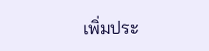เพิ่มประ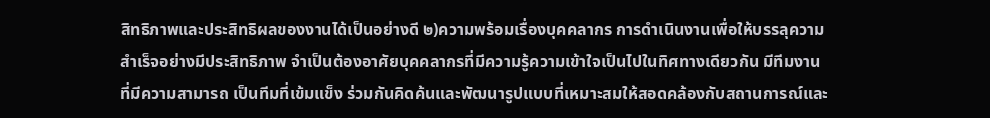สิทธิภาพและประสิทธิผลของงานได้เป็นอย่างดี ๒)ความพร้อมเรื่องบุคคลากร การดำเนินงานเพื่อให้บรรลุความสำเร็จอย่างมีประสิทธิภาพ จำเป็นต้องอาศัยบุคคลากรที่มีความรู้ความเข้าใจเป็นไปในทิศทางเดียวกัน มีทีมงานที่มีความสามารถ เป็นทีมที่เข้มแข็ง ร่วมกันคิดค้นและพัฒนารูปแบบที่เหมาะสมให้สอดคล้องกับสถานการณ์และ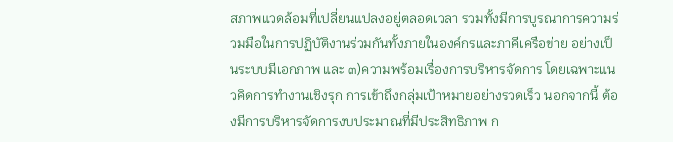สภาพแวดล้อมที่เปลี่ยนแปลงอยู่ตลอดเวลา รวมทั้งมีการบูรณาการความร่วมมือในการปฏิบัติงานร่วมกันทั้งภายในองค์กรและภาคีเครือข่าย อย่างเป็นระบบมีเอกภาพ และ ๓)ความพร้อมเรื่องการบริหารจัดการ โดยเฉพาะแนวคิดการทำงานเชิงรุก การเข้าถึงกลุ่มเป้าหมายอย่างรวดเร็ว นอกจากนี้ ต้องมีการบริหารจัดการงบประมาณที่มีประสิทธิภาพ ก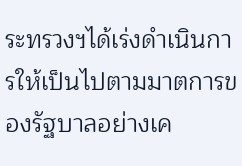ระทรวงฯได้เร่งดำเนินการให้เป็นไปตามมาตการของรัฐบาลอย่างเค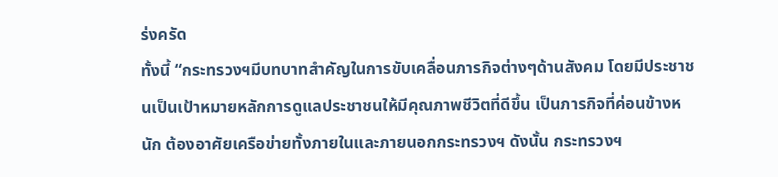ร่งครัด
ทั้งนี้ “กระทรวงฯมีบทบาทสำคัญในการขับเคลื่อนภารกิจต่างๆด้านสังคม โดยมีประชาชนเป็นเป้าหมายหลักการดูแลประชาชนให้มีคุณภาพชีวิตที่ดีขึ้น เป็นภารกิจที่ค่อนข้างหนัก ต้องอาศัยเครือข่ายทั้งภายในและภายนอกกระทรวงฯ ดังนั้น กระทรวงฯ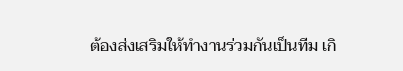ต้องส่งเสริมให้ทำงานร่วมกันเป็นทีม เกิ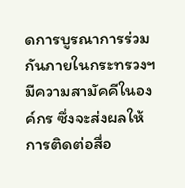ดการบูรณาการร่วมกันภายในกระทรวงฯ มีความสามัคคีในองค์กร ซึ่งจะส่งผลให้การติดต่อสื่อ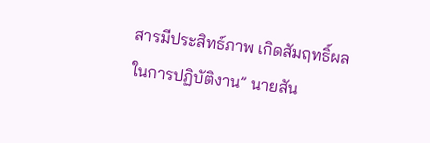สารมีประสิทธ์ภาพ เกิดสัมฤทธิ์ผลในการปฏิบัติงาน” นายสัน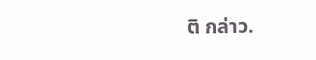ติ กล่าว.